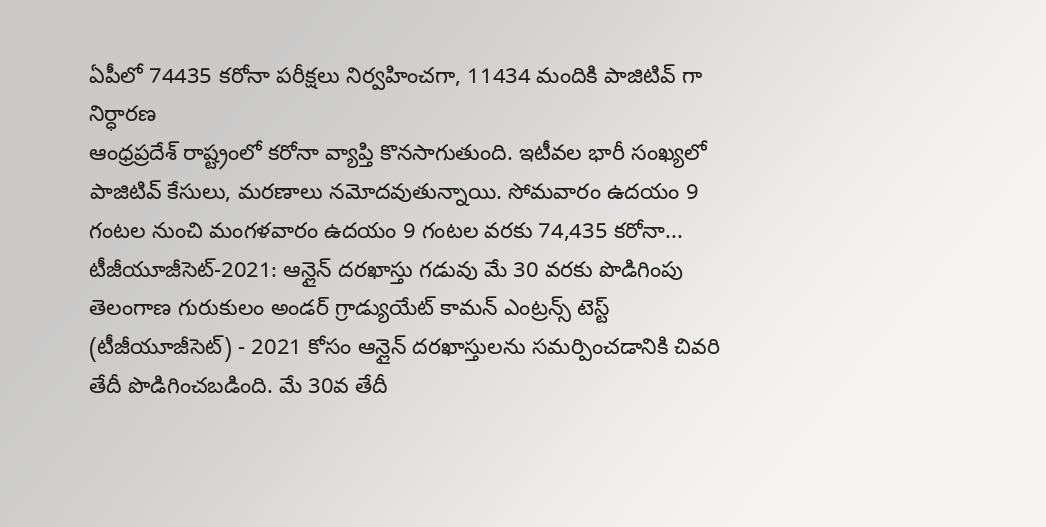ఏపీలో 74435 కరోనా పరీక్షలు నిర్వహించగా, 11434 మందికి పాజిటివ్ గా నిర్ధారణ
ఆంధ్రప్రదేశ్ రాష్ట్రంలో కరోనా వ్యాప్తి కొనసాగుతుంది. ఇటీవల భారీ సంఖ్యలో పాజిటివ్ కేసులు, మరణాలు నమోదవుతున్నాయి. సోమవారం ఉదయం 9 గంటల నుంచి మంగళవారం ఉదయం 9 గంటల వరకు 74,435 కరోనా...
టీజీయూజీసెట్-2021: ఆన్లైన్ దరఖాస్తు గడువు మే 30 వరకు పొడిగింపు
తెలంగాణ గురుకులం అండర్ గ్రాడ్యుయేట్ కామన్ ఎంట్రన్స్ టెస్ట్ (టీజీయూజీసెట్) - 2021 కోసం ఆన్లైన్ దరఖాస్తులను సమర్పించడానికి చివరి తేదీ పొడిగించబడింది. మే 30వ తేదీ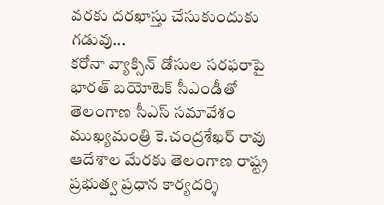వరకు దరఖాస్తు చేసుకుందుకు గడువు...
కరోనా వ్యాక్సిన్ డోసుల సరఫరాపై భారత్ బయోటెక్ సీఎండీతో తెలంగాణ సీఎస్ సమావేశం
ముఖ్యమంత్రి కె.చంద్రశేఖర్ రావు ఆదేశాల మేరకు తెలంగాణ రాష్ట్ర ప్రభుత్వ ప్రధాన కార్యదర్శి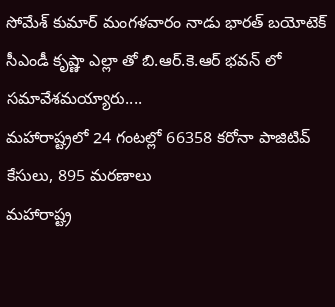సోమేశ్ కుమార్ మంగళవారం నాడు భారత్ బయోటెక్ సీఎండీ కృష్ణా ఎల్లా తో బి.ఆర్.కె.ఆర్ భవన్ లో సమావేశమయ్యారు....
మహారాష్ట్రలో 24 గంటల్లో 66358 కరోనా పాజిటివ్ కేసులు, 895 మరణాలు
మహారాష్ట్ర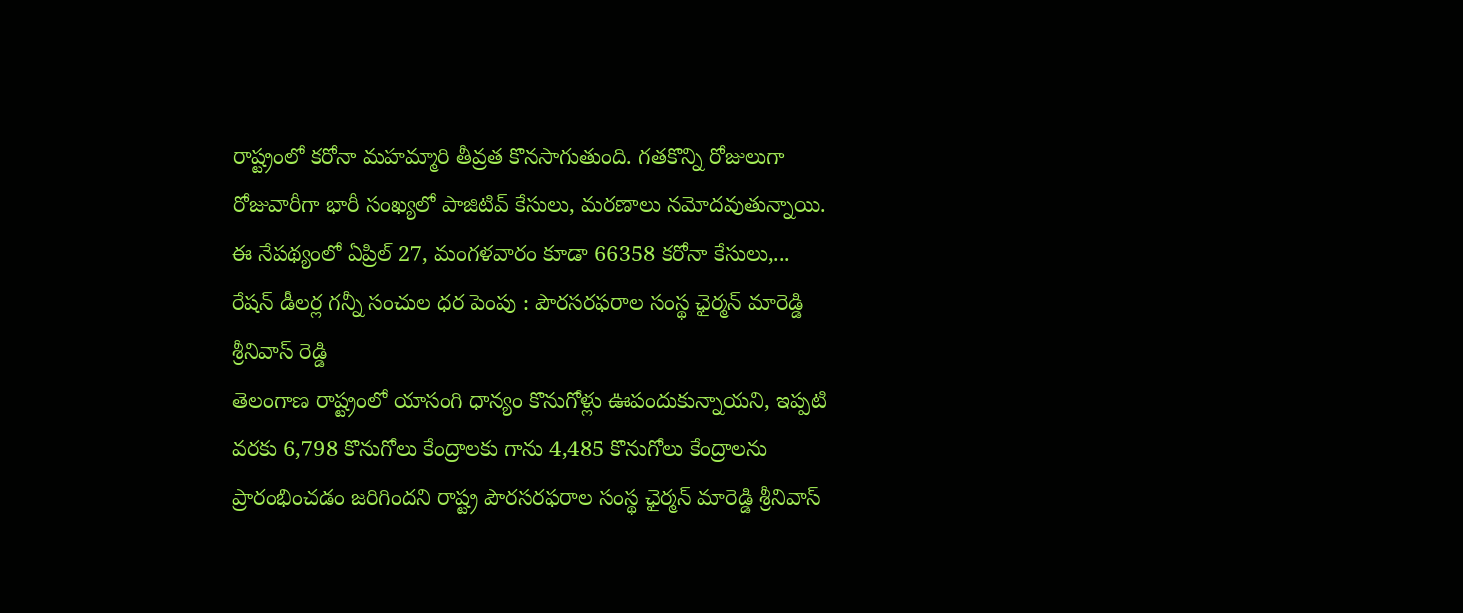రాష్ట్రంలో కరోనా మహమ్మారి తీవ్రత కొనసాగుతుంది. గతకొన్ని రోజులుగా రోజువారీగా భారీ సంఖ్యలో పాజిటివ్ కేసులు, మరణాలు నమోదవుతున్నాయి. ఈ నేపథ్యంలో ఏప్రిల్ 27, మంగళవారం కూడా 66358 కరోనా కేసులు,...
రేషన్ డీలర్ల గన్నీ సంచుల ధర పెంపు : పౌరసరఫరాల సంస్థ ఛైర్మన్ మారెడ్డి శ్రీనివాస్ రెడ్డి
తెలంగాణ రాష్ట్రంలో యాసంగి ధాన్యం కొనుగోళ్లు ఊపందుకున్నాయని, ఇప్పటి వరకు 6,798 కొనుగోలు కేంద్రాలకు గాను 4,485 కొనుగోలు కేంద్రాలను ప్రారంభించడం జరిగిందని రాష్ట్ర పౌరసరఫరాల సంస్థ ఛైర్మన్ మారెడ్డి శ్రీనివాస్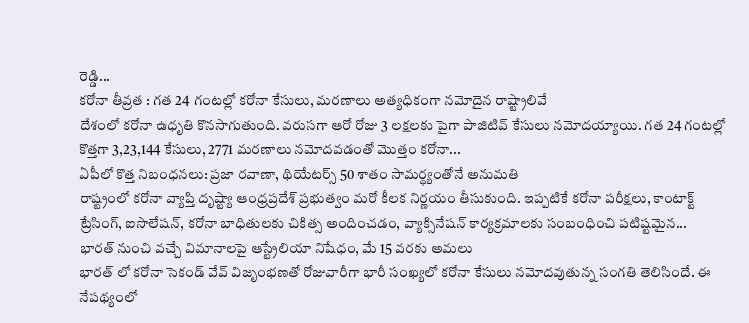రెడ్డి...
కరోనా తీవ్రత : గత 24 గంటల్లో కరోనా కేసులు, మరణాలు అత్యధికంగా నమోదైన రాష్ట్రాలివే
దేశంలో కరోనా ఉధృతి కొనసాగుతుంది. వరుసగా ఆరో రోజు 3 లక్షలకు పైగా పాజిటివ్ కేసులు నమోదయ్యాయి. గత 24 గంటల్లో కొత్తగా 3,23,144 కేసులు, 2771 మరణాలు నమోదవడంతో మొత్తం కరోనా...
ఏపీలో కొత్త నిబంధనలు: ప్రజా రవాణా, థియేటర్స్ 50 శాతం సామర్ధ్యంతోనే అనుమతి
రాష్ట్రంలో కరోనా వ్యాప్తి దృష్ట్యా ఆంధ్రప్రదేశ్ ప్రభుత్వం మరో కీలక నిర్ణయం తీసుకుంది. ఇప్పటికే కరోనా పరీక్షలు, కాంటాక్ట్ ట్రేసింగ్, ఐసొలేషన్, కరోనా బాధితులకు చికిత్స అందించడం, వ్యాక్సినేషన్ కార్యక్రమాలకు సంబంధించి పటిష్టమైన...
భారత్ నుంచి వచ్చే విమానాలపై ఆస్ట్రేలియా నిషేధం, మే 15 వరకు అమలు
భారత్ లో కరోనా సెకండ్ వేవ్ విజృంభణతో రోజువారీగా భారీ సంఖ్యలో కరోనా కేసులు నమోదవుతున్న సంగతి తెలిసిందే. ఈ నేపథ్యంలో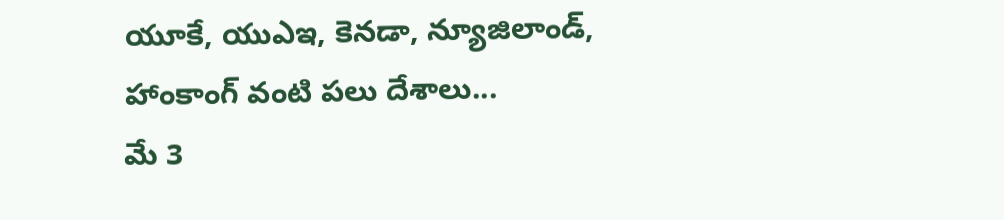యూకే, యుఎఇ, కెనడా, న్యూజిలాండ్, హాంకాంగ్ వంటి పలు దేశాలు...
మే 3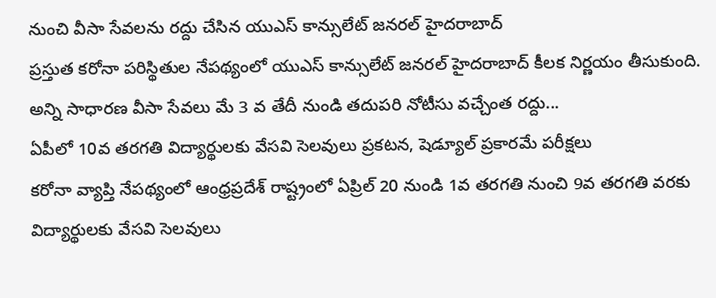నుంచి వీసా సేవలను రద్దు చేసిన యుఎస్ కాన్సులేట్ జనరల్ హైదరాబాద్
ప్రస్తుత కరోనా పరిస్థితుల నేపథ్యంలో యుఎస్ కాన్సులేట్ జనరల్ హైదరాబాద్ కీలక నిర్ణయం తీసుకుంది. అన్ని సాధారణ వీసా సేవలు మే 3 వ తేదీ నుండి తదుపరి నోటీసు వచ్చేంత రద్దు...
ఏపీలో 10వ తరగతి విద్యార్థులకు వేసవి సెలవులు ప్రకటన, షెడ్యూల్ ప్రకారమే పరీక్షలు
కరోనా వ్యాప్తి నేపథ్యంలో ఆంధ్రప్రదేశ్ రాష్ట్రంలో ఏప్రిల్ 20 నుండి 1వ తరగతి నుంచి 9వ తరగతి వరకు విద్యార్థులకు వేసవి సెలవులు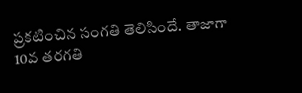ప్రకటించిన సంగతి తెలిసిందే. తాజాగా 10వ తరగతి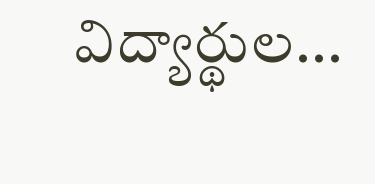విద్యార్థుల...